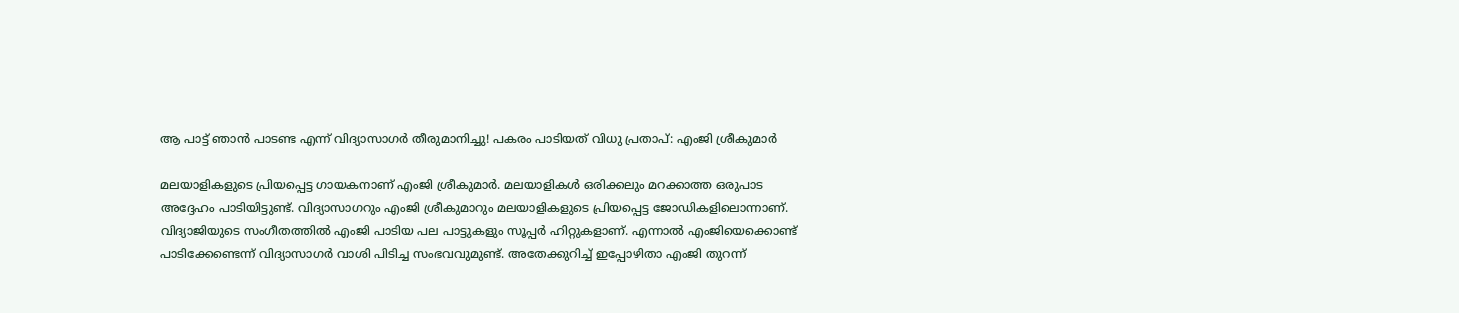ആ പാട്ട് ഞാന്‍ പാടണ്ട എന്ന് വിദ്യാസാഗര്‍ തീരുമാനിച്ചു! പകരം പാടിയത് വിധു പ്രതാപ്: എംജി ശ്രീകുമാര്‍

മലയാളികളുടെ പ്രിയപ്പെട്ട ഗായകനാണ് എംജി ശ്രീകുമാര്‍. മലയാളികള്‍ ഒരിക്കലും മറക്കാത്ത ഒരുപാട അദ്ദേഹം പാടിയിട്ടുണ്ട്. വിദ്യാസാഗറും എംജി ശ്രീകുമാറും മലയാളികളുടെ പ്രിയപ്പെട്ട ജോഡികളിലൊന്നാണ്. വിദ്യാജിയുടെ സംഗീതത്തില്‍ എംജി പാടിയ പല പാട്ടുകളും സൂപ്പര്‍ ഹിറ്റുകളാണ്. എന്നാല്‍ എംജിയെക്കൊണ്ട് പാടിക്കേണ്ടെന്ന് വിദ്യാസാഗര്‍ വാശി പിടിച്ച സംഭവവുമുണ്ട്. അതേക്കുറിച്ച് ഇപ്പോഴിതാ എംജി തുറന്ന്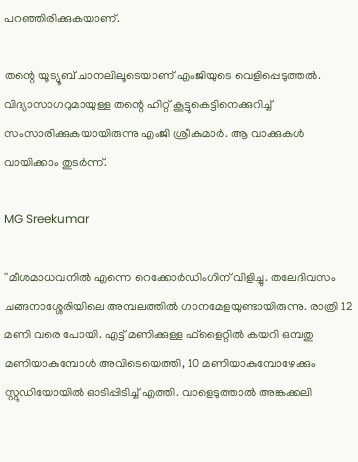പറഞ്ഞിരിക്കുകയാണ്.

തന്റെ യൂട്യൂബ് ചാനലിലൂടെയാണ് എംജിയുടെ വെളിപ്പെടുത്തല്‍. വിദ്യാസാഗറുമായുള്ള തന്റെ ഹിറ്റ് കൂട്ടുകെട്ടിനെക്കുറിച്ച് സംസാരിക്കുകയായിരുന്നു എംജി ശ്രീകുമാര്‍. ആ വാക്കുകള്‍ വായിക്കാം തുടര്‍ന്ന്.

MG Sreekumar

''മീശമാധവനില്‍ എന്നെ റെക്കോര്‍ഡിംഗിന് വിളിച്ചു. തലേദിവസം ചങ്ങനാശ്ശേരിയിലെ അമ്പലത്തില്‍ ഗാനമേളയുണ്ടായിരുന്നു. രാത്രി 12 മണി വരെ പോയി. എട്ട് മണിക്കുള്ള ഫ്‌ളൈറ്റില്‍ കയറി ഒമ്പതു മണിയാകുമ്പോള്‍ അവിടെയെത്തി, 10 മണിയാകുമ്പോഴേക്കും സ്റ്റുഡിയോയില്‍ ഓടിപ്പിടിച്ച് എത്തി. വാളെടുത്താല്‍ അങ്കക്കലി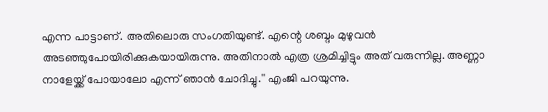എന്ന പാട്ടാണ്. അതിലൊരു സംഗതിയുണ്ട്. എന്റെ ശബ്ദം മുഴുവന്‍ അടഞ്ഞുപോയിരിക്കുകയായിരുന്നു. അതിനാല്‍ എത്ര ശ്രമിച്ചിട്ടും അത് വരുന്നില്ല. അണ്ണാ നാളേയ്ക്ക് പോയാലോ എന്ന് ഞാന്‍ ചോദിച്ചു.'' എംജി പറയുന്നു.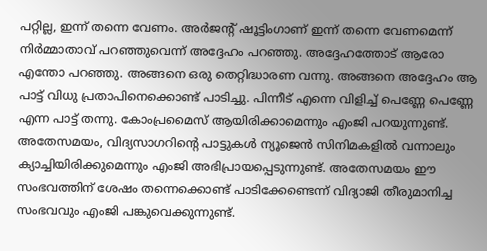പറ്റില്ല, ഇന്ന് തന്നെ വേണം. അര്‍ജന്റ് ഷൂട്ടിംഗാണ് ഇന്ന് തന്നെ വേണമെന്ന് നിര്‍മ്മാതാവ് പറഞ്ഞുവെന്ന് അദ്ദേഹം പറഞ്ഞു. അദ്ദേഹത്തോട് ആരോ എന്തോ പറഞ്ഞു. അങ്ങനെ ഒരു തെറ്റിദ്ധാരണ വന്നു. അങ്ങനെ അദ്ദേഹം ആ പാട്ട് വിധു പ്രതാപിനെക്കൊണ്ട് പാടിച്ചു. പിന്നീട് എന്നെ വിളിച്ച് പെണ്ണേ പെണ്ണേ എന്ന പാട്ട് തന്നു. കോംപ്രമൈസ് ആയിരിക്കാമെന്നും എംജി പറയുന്നുണ്ട്. അതേസമയം, വിദ്യസാഗറിന്റെ പാട്ടുകള്‍ ന്യൂജെന്‍ സിനിമകളില്‍ വന്നാലും ക്യാച്ചിയിരിക്കുമെന്നും എംജി അഭിപ്രായപ്പെടുന്നുണ്ട്. അതേസമയം ഈ സംഭവത്തിന് ശേഷം തന്നെക്കൊണ്ട് പാടിക്കേണ്ടെന്ന് വിദ്യാജി തീരുമാനിച്ച സംഭവവും എംജി പങ്കുവെക്കുന്നുണ്ട്.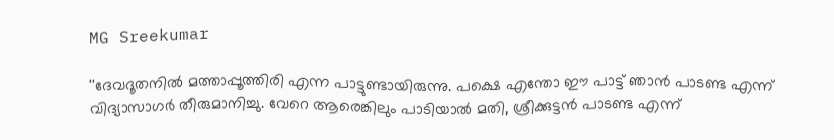MG Sreekumar

''ദേവദൂതനില്‍ മത്താപ്പൂത്തിരി എന്ന പാട്ടുണ്ടായിരുന്നു. പക്ഷെ എന്തോ ഈ പാട്ട് ഞാന്‍ പാടണ്ട എന്ന് വിദ്യാസാഗര്‍ തീരുമാനിച്ചു. വേറെ ആരെങ്കിലും പാടിയാല്‍ മതി, ശ്രീക്കുട്ടന്‍ പാടണ്ട എന്ന്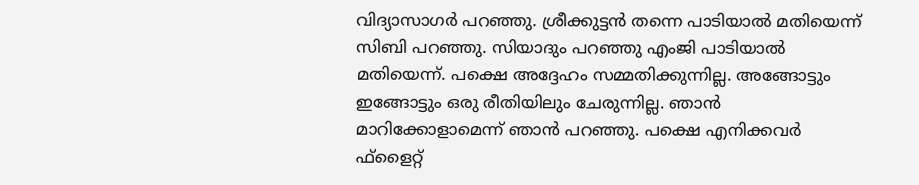വിദ്യാസാഗര്‍ പറഞ്ഞു. ശ്രീക്കുട്ടന്‍ തന്നെ പാടിയാല്‍ മതിയെന്ന് സിബി പറഞ്ഞു. സിയാദും പറഞ്ഞു എംജി പാടിയാല്‍ മതിയെന്ന്. പക്ഷെ അദ്ദേഹം സമ്മതിക്കുന്നില്ല. അങ്ങോട്ടും ഇങ്ങോട്ടും ഒരു രീതിയിലും ചേരുന്നില്ല. ഞാന്‍ മാറിക്കോളാമെന്ന് ഞാന്‍ പറഞ്ഞു. പക്ഷെ എനിക്കവര്‍ ഫ്‌ളൈറ്റ്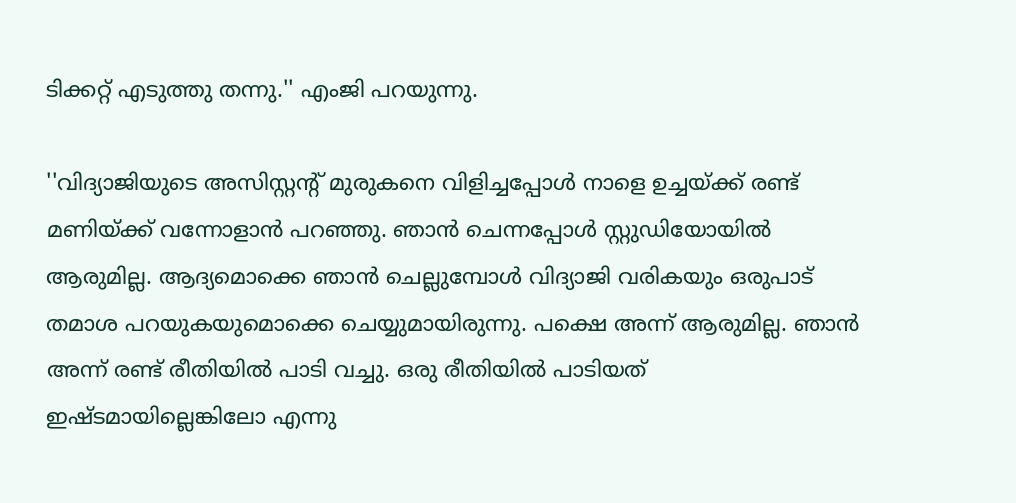ടിക്കറ്റ് എടുത്തു തന്നു.'' എംജി പറയുന്നു.

''വിദ്യാജിയുടെ അസിസ്റ്റന്റ് മുരുകനെ വിളിച്ചപ്പോള്‍ നാളെ ഉച്ചയ്ക്ക് രണ്ട് മണിയ്ക്ക് വന്നോളാന്‍ പറഞ്ഞു. ഞാന്‍ ചെന്നപ്പോള്‍ സ്റ്റുഡിയോയില്‍ ആരുമില്ല. ആദ്യമൊക്കെ ഞാന്‍ ചെല്ലുമ്പോള്‍ വിദ്യാജി വരികയും ഒരുപാട് തമാശ പറയുകയുമൊക്കെ ചെയ്യുമായിരുന്നു. പക്ഷെ അന്ന് ആരുമില്ല. ഞാന്‍ അന്ന് രണ്ട് രീതിയില്‍ പാടി വച്ചു. ഒരു രീതിയില്‍ പാടിയത് ഇഷ്ടമായില്ലെങ്കിലോ എന്നു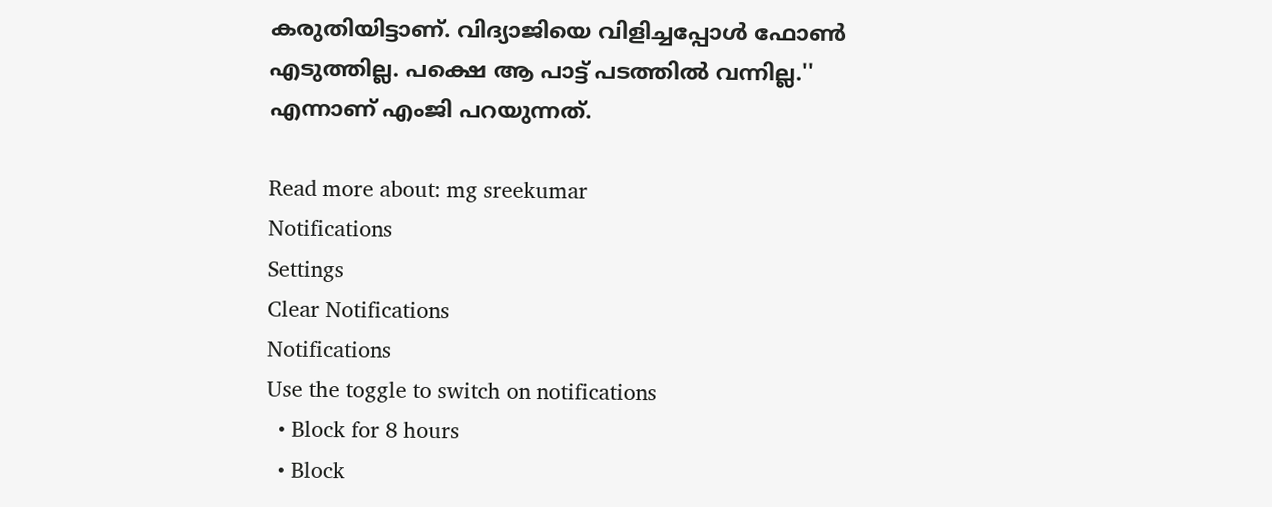കരുതിയിട്ടാണ്. വിദ്യാജിയെ വിളിച്ചപ്പോള്‍ ഫോണ്‍ എടുത്തില്ല. പക്ഷെ ആ പാട്ട് പടത്തില്‍ വന്നില്ല.'' എന്നാണ് എംജി പറയുന്നത്.

Read more about: mg sreekumar
Notifications
Settings
Clear Notifications
Notifications
Use the toggle to switch on notifications
  • Block for 8 hours
  • Block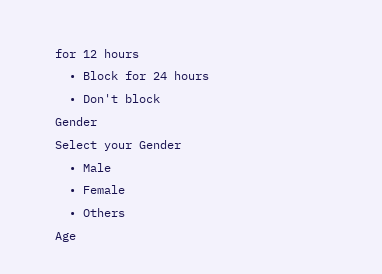for 12 hours
  • Block for 24 hours
  • Don't block
Gender
Select your Gender
  • Male
  • Female
  • Others
Age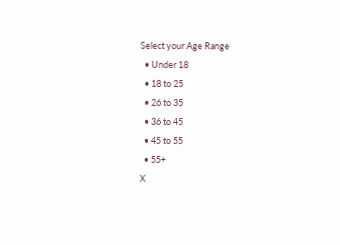Select your Age Range
  • Under 18
  • 18 to 25
  • 26 to 35
  • 36 to 45
  • 45 to 55
  • 55+
X